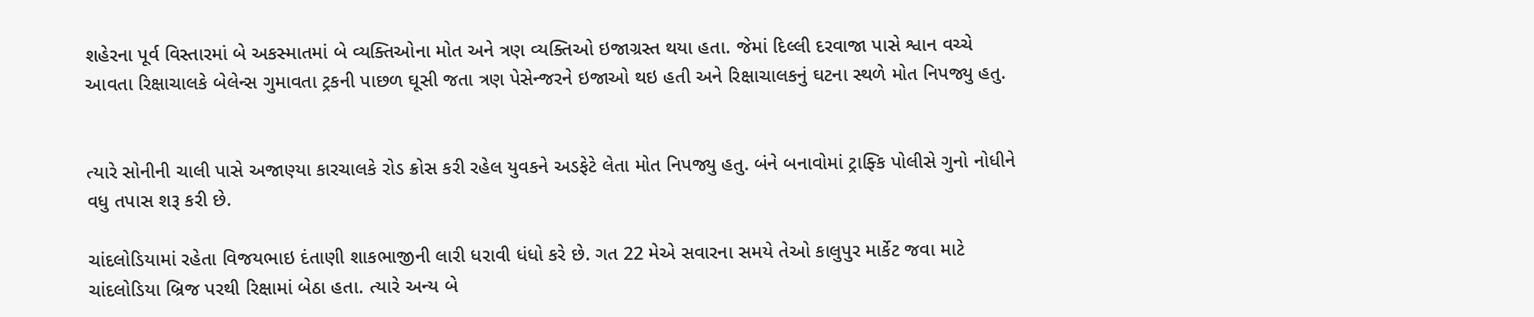શહેરના પૂર્વ વિસ્તારમાં બે અકસ્માતમાં બે વ્યક્તિઓના મોત અને ત્રણ વ્યક્તિઓ ઇજાગ્રસ્ત થયા હતા. જેમાં દિલ્લી દરવાજા પાસે શ્વાન વચ્ચે આવતા રિક્ષાચાલકે બેલેન્સ ગુમાવતા ટ્રકની પાછળ ઘૂસી જતા ત્રણ પેસેન્જરને ઇજાઓ થઇ હતી અને રિક્ષાચાલકનું ઘટના સ્થળે મોત નિપજ્યુ હતુ.


ત્યારે સોનીની ચાલી પાસે અજાણ્યા કારચાલકે રોડ ક્રોસ કરી રહેલ યુવકને અડફેટે લેતા મોત નિપજ્યુ હતુ. બંને બનાવોમાં ટ્રાફ્કિ પોલીસે ગુનો નોધીને વધુ તપાસ શરૂ કરી છે.

ચાંદલોડિયામાં રહેતા વિજયભાઇ દંતાણી શાકભાજીની લારી ધરાવી ધંધો કરે છે. ગત 22 મેએ સવારના સમયે તેઓ કાલુપુર માર્કેટ જવા માટે ચાંદલોડિયા બ્રિજ પરથી રિક્ષામાં બેઠા હતા. ત્યારે અન્ય બે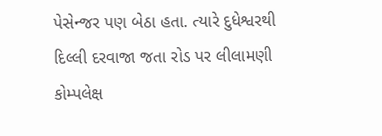પેસેન્જર પણ બેઠા હતા. ત્યારે દુધેશ્વરથી દિલ્લી દરવાજા જતા રોડ પર લીલામણી કોમ્પલેક્ષ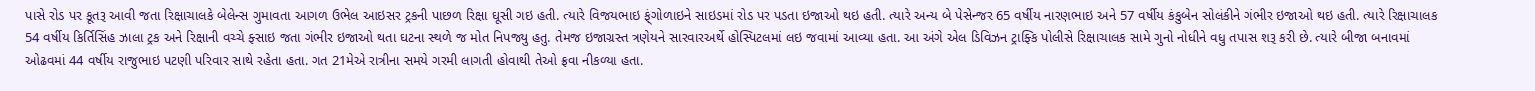પાસે રોડ પર કૂતરૂ આવી જતા રિક્ષાચાલકે બેલેન્સ ગુમાવતા આગળ ઉભેલ આઇસર ટ્રકની પાછળ રિક્ષા ઘૂસી ગઇ હતી. ત્યારે વિજયભાઇ ફ્ંગોળાઇને સાઇડમાં રોડ પર પડતા ઇજાઓ થઇ હતી. ત્યારે અન્ય બે પેસેન્જર 65 વર્ષીય નારણભાઇ અને 57 વર્ષીય કંકુબેન સોલંકીને ગંભીર ઇજાઓ થઇ હતી. ત્યારે રિક્ષાચાલક 54 વર્ષીય કિર્તિસિંહ ઝાલા ટ્રક અને રિક્ષાની વચ્ચે ફ્સાઇ જતા ગંભીર ઇજાઓ થતા ઘટના સ્થળે જ મોત નિપજ્યુ હતુ. તેમજ ઇજાગ્રસ્ત ત્રણેયને સારવારઅર્થે હોસ્પિટલમાં લઇ જવામાં આવ્યા હતા. આ અંગે એલ ડિવિઝન ટ્રાફ્કિ પોલીસે રિક્ષાચાલક સામે ગુનો નોધીને વધુ તપાસ શરૂ કરી છે. ત્યારે બીજા બનાવમાં ઓઢવમાં 44 વર્ષીય રાજુભાઇ પટણી પરિવાર સાથે રહેતા હતા. ગત 21મેએ રાત્રીના સમયે ગરમી લાગતી હોવાથી તેઓ ફ્રવા નીકળ્યા હતા.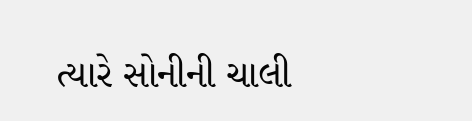ત્યારે સોનીની ચાલી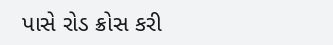પાસે રોડ ક્રોસ કરી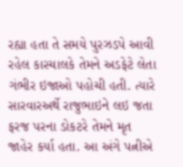રહ્યા હતા તે સમયે પુરઝડપે આવી રહેલ કારચાલકે તેમને અડફેટે લેતા ગંભીર ઇજાઓ પહોચી હતી. ત્યારે સારવારઅર્થે રાજુભાઇને લઇ જતા ફરજ પરના ડોકટરે તેમને મૃત જાહેર કર્યા હતા. આ અંગે પત્નીએ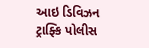આઇ ડિવિઝન ટ્રાફ્કિ પોલીસ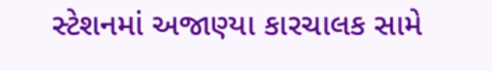સ્ટેશનમાં અજાણ્યા કારચાલક સામે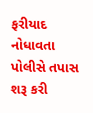ફરીયાદ નોધાવતા પોલીસે તપાસ શરૂ કરી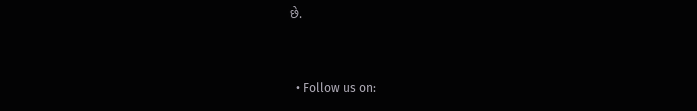છે.


  • Follow us on: